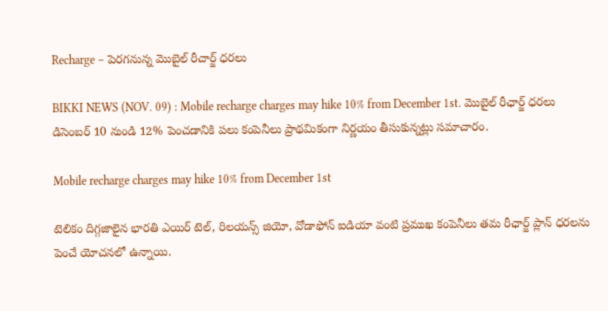Recharge – పెరగనున్న మొబైల్ రీచార్జ్ ధరలు

BIKKI NEWS (NOV. 09) : Mobile recharge charges may hike 10% from December 1st. మొబైల్ రీఛార్జ్ ధరలు డిసెంబర్ 10 నుండి 12% పెంచడానికి పలు కంపెనీలు ప్రాథమికంగా నిర్ణయం తీసుకున్నట్లు సమాచారం.

Mobile recharge charges may hike 10% from December 1st

టెలికం దిగ్గజాలైన భారతి ఎయిర్ టెల్, రిలయన్స్ జియో, వోడాఫోన్ ఐడియా వంటి ప్రముఖ కంపెనీలు తమ రీఛార్జ్ ప్లాన్ ధరలను పెంచే యోచనలో ఉన్నాయి.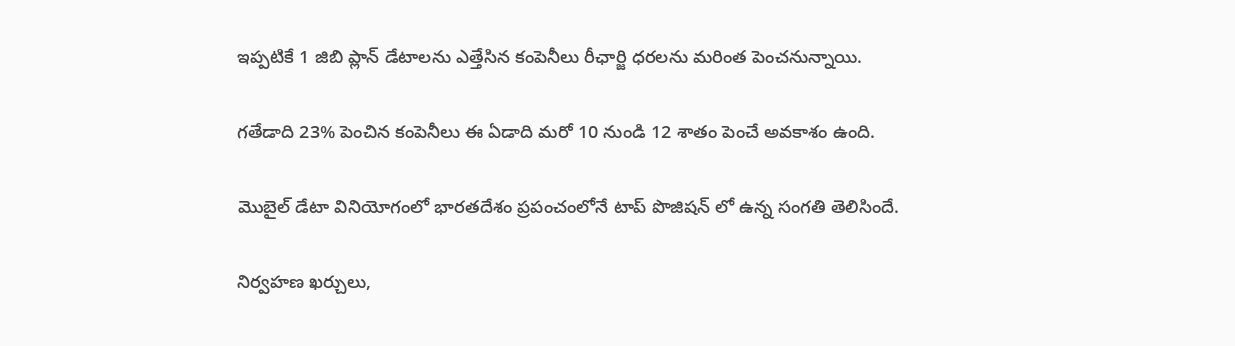ఇప్పటికే 1 జిబి ప్లాన్ డేటాలను ఎత్తేసిన కంపెనీలు రీఛార్జి ధరలను మరింత పెంచనున్నాయి.

గతేడాది 23% పెంచిన కంపెనీలు ఈ ఏడాది మరో 10 నుండి 12 శాతం పెంచే అవకాశం ఉంది.

మొబైల్ డేటా వినియోగంలో భారతదేశం ప్రపంచంలోనే టాప్ పొజిషన్ లో ఉన్న సంగతి తెలిసిందే.

నిర్వహణ ఖర్చులు,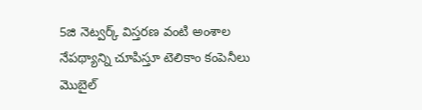5జి నెట్వర్క్ విస్తరణ వంటి అంశాల నేపథ్యాన్ని చూపిస్తూ టెలికాం కంపెనీలు మొబైల్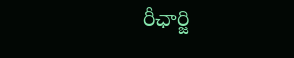రీఛార్జి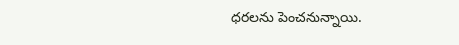ధరలను పెంచనున్నాయి.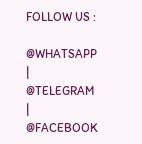FOLLOW US :

@WHATSAPP | @TELEGRAM | @FACEBOOK